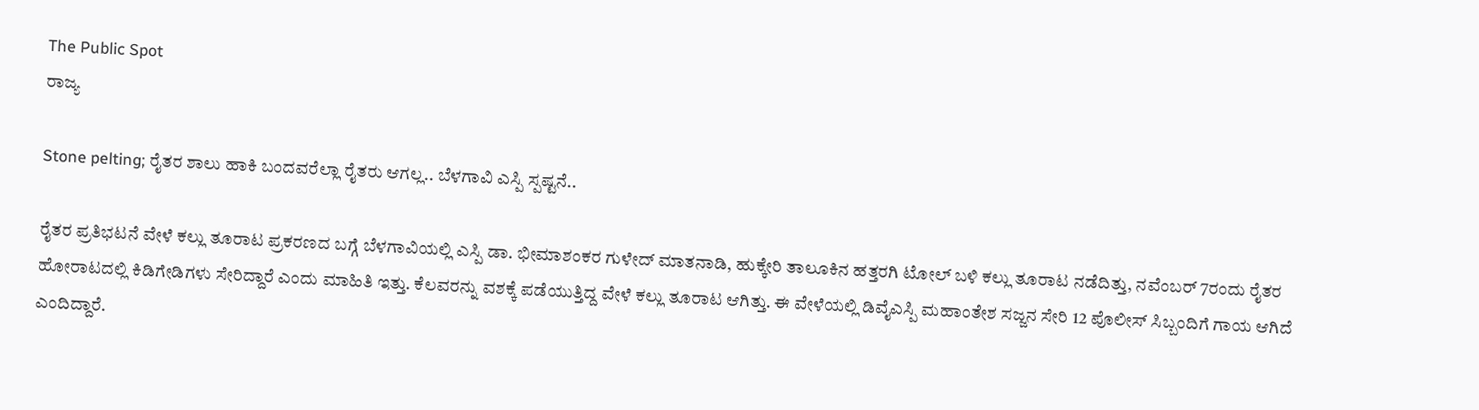The Public Spot
ರಾಜ್ಯ

Stone pelting; ರೈತರ ಶಾಲು ಹಾಕಿ ಬಂದವರೆಲ್ಲಾ ರೈತರು ಆಗಲ್ಲ.. ಬೆಳಗಾವಿ ಎಸ್ಪಿ ಸ್ಪಷ್ಟನೆ..

ರೈತರ ಪ್ರತಿಭಟನೆ ವೇಳೆ ಕಲ್ಲು ತೂರಾಟ ಪ್ರಕರಣದ ಬಗ್ಗೆ ಬೆಳಗಾವಿಯಲ್ಲಿ ಎಸ್ಪಿ ಡಾ. ಭೀಮಾಶಂಕರ ಗುಳೇದ್ ಮಾತನಾಡಿ, ಹುಕ್ಕೇರಿ ತಾಲೂಕಿನ ಹತ್ತರಗಿ ಟೋಲ್ ಬಳಿ ಕಲ್ಲು ತೂರಾಟ ನಡೆದಿತ್ತು, ನವೆಂಬರ್ 7ರಂದು ರೈತರ ಹೋರಾಟದಲ್ಲಿ ಕಿಡಿಗೇಡಿಗಳು ಸೇರಿದ್ದಾರೆ ಎಂದು ಮಾಹಿತಿ ಇತ್ತು. ಕೆಲವರನ್ನು ವಶಕ್ಕೆ ಪಡೆಯುತ್ತಿದ್ದ ವೇಳೆ ಕಲ್ಲು ತೂರಾಟ ಆಗಿತ್ತು. ಈ ವೇಳೆಯಲ್ಲಿ ಡಿವೈಎಸ್ಪಿ ಮಹಾಂತೇಶ ಸಜ್ಜನ ಸೇರಿ 12 ಪೊಲೀಸ್ ಸಿಬ್ಬಂದಿಗೆ ಗಾಯ ಆಗಿದೆ ಎಂದಿದ್ದಾರೆ.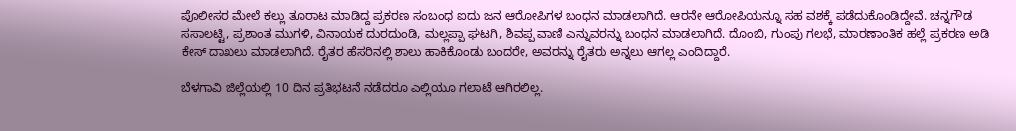ಪೊಲೀಸರ ಮೇಲೆ ಕಲ್ಲು ತೂರಾಟ ಮಾಡಿದ್ದ ಪ್ರಕರಣ ಸಂಬಂಧ ಐದು ಜನ ಆರೋಪಿಗಳ ಬಂಧನ ಮಾಡಲಾಗಿದೆ. ಆರನೇ ಆರೋಪಿಯನ್ನೂ ಸಹ ವಶಕ್ಕೆ ಪಡೆದುಕೊಂಡಿದ್ದೇವೆ. ಚನ್ನಗೌಡ ಸಸಾಲಟ್ಟಿ, ಪ್ರಶಾಂತ ಮುಗಳಿ, ವಿನಾಯಕ ದುರದುಂಡಿ, ಮಲ್ಲಪ್ಪಾ ಘಟಗಿ, ಶಿವಪ್ಪ ವಾಣಿ ಎನ್ನುವರನ್ನು ಬಂಧನ ಮಾಡಲಾಗಿದೆ. ದೊಂಬಿ, ಗುಂಪು ಗಲಭೆ, ಮಾರಣಾಂತಿಕ ಹಲ್ಲೆ ಪ್ರಕರಣ ಅಡಿ ಕೇಸ್ ದಾಖಲು ಮಾಡಲಾಗಿದೆ. ರೈತರ ಹೆಸರಿನಲ್ಲಿ ಶಾಲು ಹಾಕಿಕೊಂಡು ಬಂದರೇ, ಅವರನ್ನು ರೈತರು ಅನ್ನಲು ಆಗಲ್ಲ ಎಂದಿದ್ದಾರೆ.

ಬೆಳಗಾವಿ ಜಿಲ್ಲೆಯಲ್ಲಿ 10 ದಿನ ಪ್ರತಿಭಟನೆ ನಡೆದರೂ ಎಲ್ಲಿಯೂ ಗಲಾಟೆ ಆಗಿರಲಿಲ್ಲ.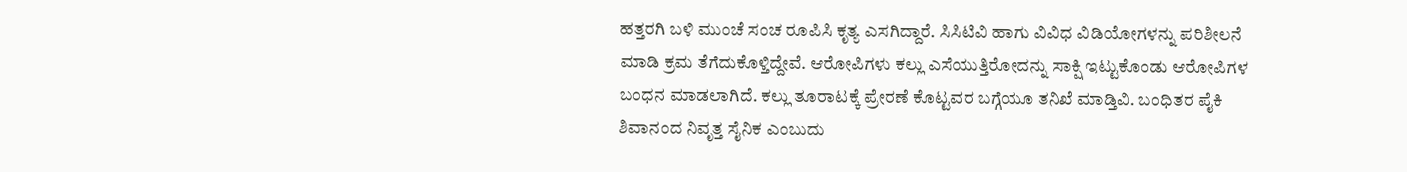ಹತ್ತರಗಿ ಬಳಿ ಮುಂಚೆ ಸಂಚ ರೂಪಿಸಿ ಕೃತ್ಯ ಎಸಗಿದ್ದಾರೆ. ಸಿಸಿಟಿವಿ ಹಾಗು ವಿವಿಧ ವಿಡಿಯೋಗಳನ್ನು ಪರಿಶೀಲನೆ ಮಾಡಿ ಕ್ರಮ ತೆಗೆದುಕೊಳ್ತಿದ್ದೇವೆ. ಆರೋಪಿಗಳು ಕಲ್ಲು ಎಸೆಯುತ್ತಿರೋದನ್ನು ಸಾಕ್ಷಿ ಇಟ್ಟುಕೊಂಡು ಆರೋಪಿಗಳ ಬಂಧನ ಮಾಡಲಾಗಿದೆ. ಕಲ್ಲು ತೂರಾಟಕ್ಕೆ ಪ್ರೇರಣೆ ಕೊಟ್ಟವರ ಬಗ್ಗೆಯೂ ತ‌ನಿಖೆ ಮಾಡ್ತಿವಿ. ಬಂಧಿತರ ಪೈಕಿ ಶಿವಾನಂದ ನಿವೃತ್ತ ಸೈನಿಕ ಎಂಬುದು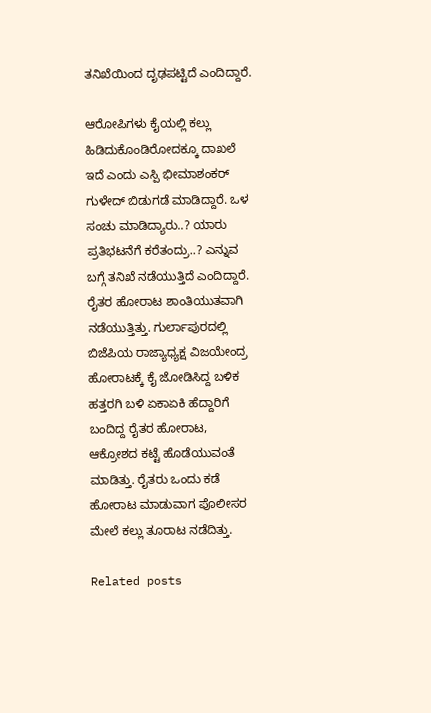ತನಿಖೆಯಿಂದ ದೃಢಪಟ್ಟಿದೆ ಎಂದಿದ್ದಾರೆ.

ಆರೋಪಿಗಳು ಕೈಯಲ್ಲಿ ಕಲ್ಲು ಹಿಡಿದುಕೊಂಡಿರೋದಕ್ಕೂ ದಾಖಲೆ ಇದೆ ಎಂದು ಎಸ್ಪಿ ಭೀಮಾಶಂಕರ್ ಗುಳೇದ್ ಬಿಡುಗಡೆ ಮಾಡಿದ್ದಾರೆ. ಒಳ ಸಂಚು ಮಾಡಿದ್ಯಾರು..? ಯಾರು ಪ್ರತಿಭಟನೆಗೆ ಕರೆತಂದ್ರು..? ಎನ್ನುವ ಬಗ್ಗೆ ತನಿಖೆ ನಡೆಯುತ್ತಿದೆ ಎಂದಿದ್ದಾರೆ. ರೈತರ ಹೋರಾಟ ಶಾಂತಿಯುತವಾಗಿ ನಡೆಯುತ್ತಿತ್ತು. ಗುರ್ಲಾಪುರದಲ್ಲಿ ಬಿಜೆಪಿಯ ರಾಜ್ಯಾಧ್ಯಕ್ಷ ವಿಜಯೇಂದ್ರ ಹೋರಾಟಕ್ಕೆ ಕೈ ಜೋಡಿಸಿದ್ದ ಬಳಿಕ ಹತ್ತರಗಿ ಬಳಿ ಏಕಾಏಕಿ ಹೆದ್ದಾರಿಗೆ ಬಂದಿದ್ದ ರೈತರ ಹೋರಾಟ, ಆಕ್ರೋಶದ ಕಟ್ಟೆ ಹೊಡೆಯುವಂತೆ ಮಾಡಿತ್ತು. ರೈತರು ಒಂದು ಕಡೆ ಹೋರಾಟ ಮಾಡುವಾಗ ಪೊಲೀಸರ ಮೇಲೆ ಕಲ್ಲು ತೂರಾಟ ನಡೆದಿತ್ತು.

Related posts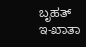ಬೃಹತ್ ಇ-ಖಾತಾ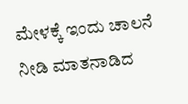ಮೇಳಕ್ಕೆ ಇಂದು ಚಾಲನೆ ನೀಡಿ ಮಾತನಾಡಿದ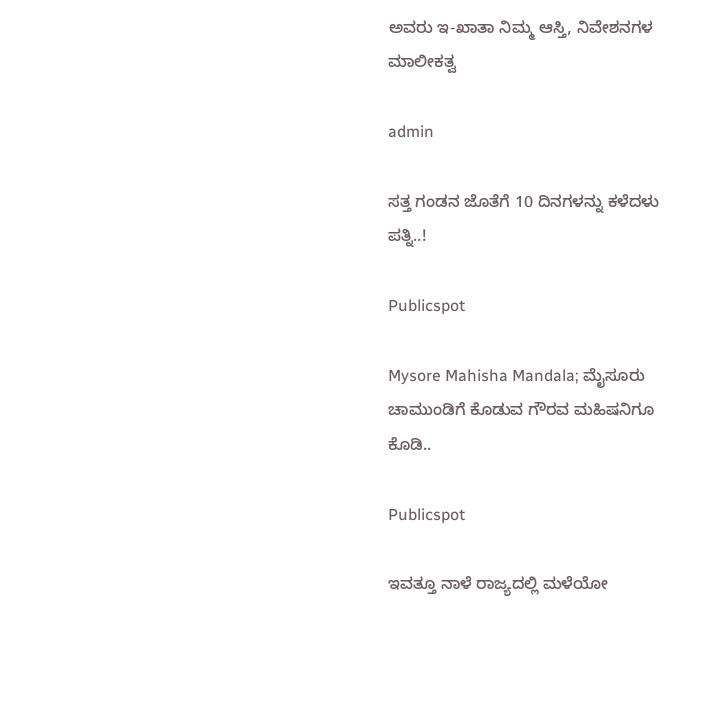ಅವರು ಇ-ಖಾತಾ ನಿಮ್ಮ ಆಸ್ತಿ, ನಿವೇಶನಗಳ ಮಾಲೀಕತ್ವ

admin

ಸತ್ತ ಗಂಡನ ಜೊತೆಗೆ 10 ದಿನಗಳನ್ನು ಕಳೆದಳು ಪತ್ನಿ..!

Publicspot

Mysore Mahisha Mandala; ಮೈಸೂರು ಚಾಮುಂಡಿಗೆ ಕೊಡುವ ಗೌರವ ಮಹಿಷನಿಗೂ ಕೊಡಿ..

Publicspot

ಇವತ್ತೂ ನಾಳೆ ರಾಜ್ಯದಲ್ಲಿ ಮಳೆಯೋ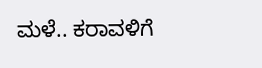ಮಳೆ.. ಕರಾವಳಿಗೆ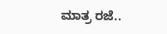ಮಾತ್ರ ರಜೆ..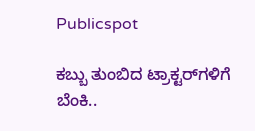Publicspot

ಕಬ್ಬು ತುಂಬಿದ ಟ್ರಾಕ್ಟರ್‌ಗಳಿಗೆ ಬೆಂಕಿ..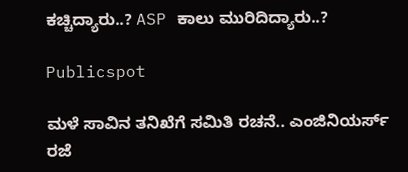ಕಚ್ಚಿದ್ಯಾರು..? ASP ಕಾಲು ಮುರಿದಿದ್ಯಾರು..?

Publicspot

ಮಳೆ ಸಾವಿನ ತನಿಖೆಗೆ ಸಮಿತಿ ರಚನೆ.. ಎಂಜಿನಿಯರ್ಸ್‌ ರಜೆ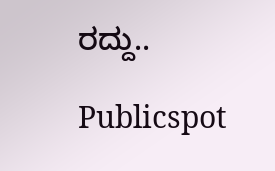ರದ್ದು..

Publicspot